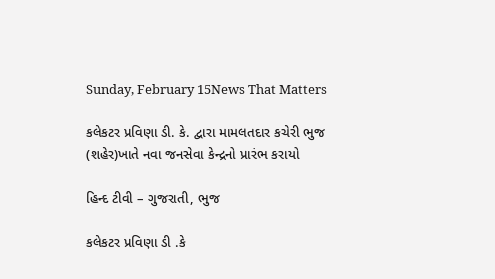Sunday, February 15News That Matters

કલેકટર પ્રવિણા ડી. કે. દ્વારા મામલતદાર કચેરી ભુજ (શહેર)ખાતે નવા જનસેવા કેન્દ્રનો પ્રારંભ કરાયો

હિન્દ ટીવી – ગુજરાતી, ભુજ

કલેકટર પ્રવિણા ડી .કે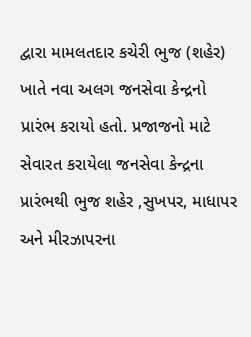દ્વારા મામલતદાર કચેરી ભુજ (શહેર) ખાતે નવા અલગ જનસેવા કેન્દ્રનો પ્રારંભ કરાયો હતો. પ્રજાજનો માટે સેવારત કરાયેલા જનસેવા કેન્દ્રના પ્રારંભથી ભુજ શહેર ,સુખપર, માધાપર અને મીરઝાપરના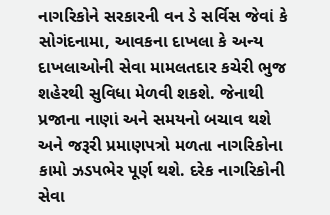નાગરિકોને સરકારની વન ડે સર્વિસ જેવાં કે સોગંદનામા, આવકના દાખલા કે અન્ય દાખલાઓની સેવા મામલતદાર કચેરી ભુજ શહેરથી સુવિધા મેળવી શકશે. જેનાથી પ્રજાના નાણાં અને સમયનો બચાવ થશે અને જરૂરી પ્રમાણપત્રો મળતા નાગરિકોના કામો ઝડપભેર પૂર્ણ થશે. દરેક નાગરિકોની સેવા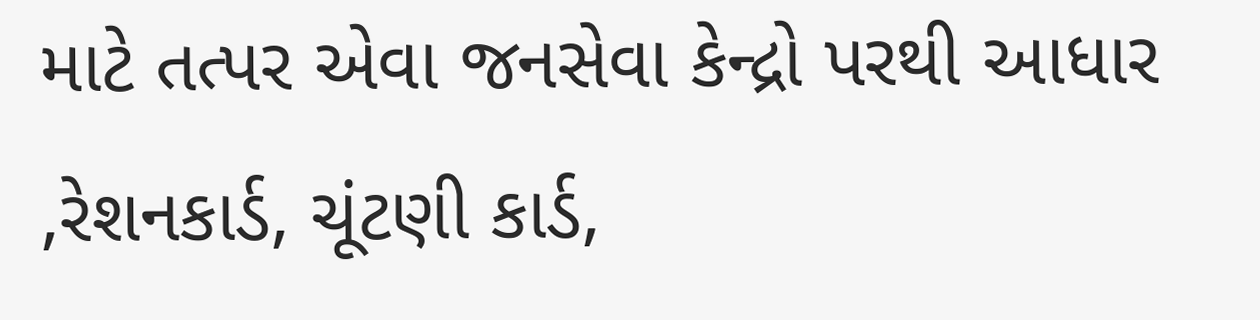માટે તત્પર એવા જનસેવા કેન્દ્રો પરથી આધાર ,રેશનકાર્ડ, ચૂંટણી કાર્ડ,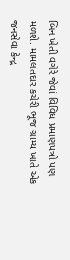બિન ખેતી વગેરે જેવાં વિવિધ પ્રમાણપત્રો પણ મળશે. મામલતદાર કચેરી ભૂજ ગ્રામ્ય ખાતે એક જનસેવા કેન્દ્ર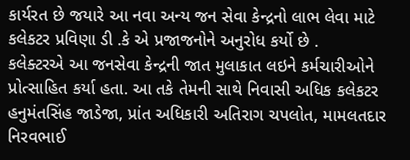કાર્યરત છે જયારે આ નવા અન્ય જન સેવા કેન્દ્રનો લાભ લેવા માટે કલેકટર પ્રવિણા ડી .કે એ પ્રજાજનોને અનુરોધ કર્યો છે .
કલેક્ટરએ આ જનસેવા કેન્દ્રની જાત મુલાકાત લઇને કર્મચારીઓને પ્રોત્સાહિત કર્યા હતા. આ તકે તેમની સાથે નિવાસી અધિક કલેકટર હનુમંતસિંહ જાડેજા, પ્રાંત અધિકારી અતિરાગ ચપલોત, મામલતદાર નિરવભાઈ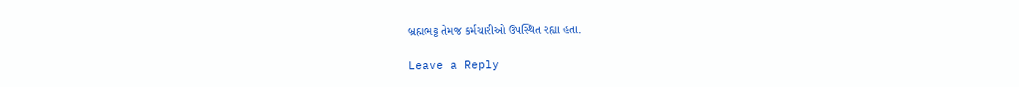બ્રહ્મભટ્ટ તેમજ કર્મચારીઓ ઉપસ્થિત રહ્યા હતા.

Leave a Reply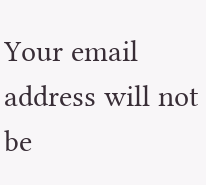Your email address will not be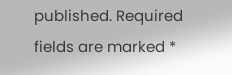published. Required fields are marked *